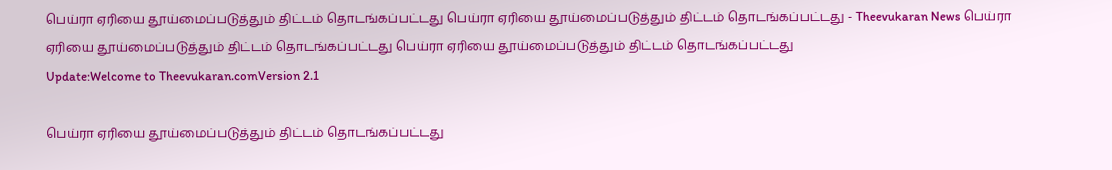பெய்ரா ஏரியை தூய்மைப்படுத்தும் திட்டம் தொடங்கப்பட்டது பெய்ரா ஏரியை தூய்மைப்படுத்தும் திட்டம் தொடங்கப்பட்டது - Theevukaran News பெய்ரா ஏரியை தூய்மைப்படுத்தும் திட்டம் தொடங்கப்பட்டது பெய்ரா ஏரியை தூய்மைப்படுத்தும் திட்டம் தொடங்கப்பட்டது
Update:Welcome to Theevukaran.comVersion 2.1

பெய்ரா ஏரியை தூய்மைப்படுத்தும் திட்டம் தொடங்கப்பட்டது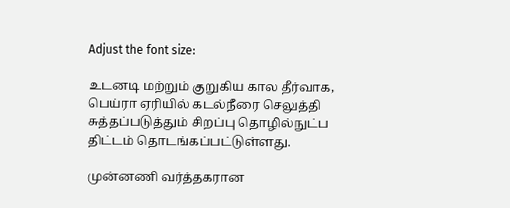Adjust the font size:

உடனடி மற்றும் குறுகிய கால தீர்வாக, பெய்ரா ஏரியில் கடல்நீரை செலுத்தி சுத்தப்படுத்தும் சிறப்பு தொழில்நுட்ப திட்டம் தொடங்கப்பட்டுள்ளது.

முன்னணி வர்த்தகரான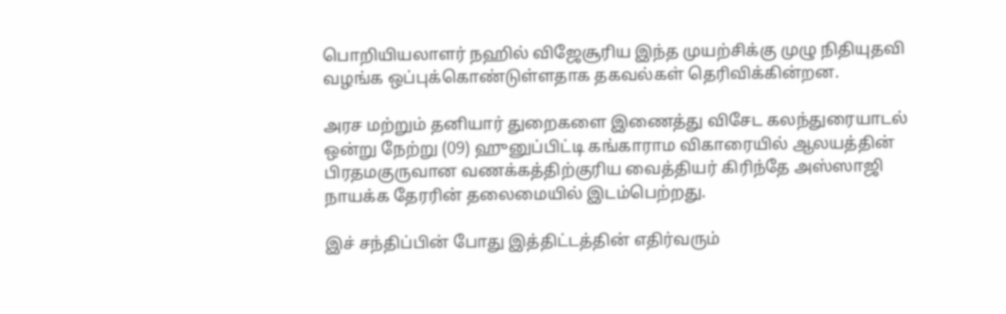பொறியியலாளர் நஹில் விஜேசூரிய இந்த முயற்சிக்கு முழு நிதியுதவி வழங்க ஒப்புக்கொண்டுள்ளதாக தகவல்கள் தெரிவிக்கின்றன.

அரச மற்றும் தனியார் துறைகளை இணைத்து விசேட கலந்துரையாடல் ஒன்று நேற்று (09) ஹுனுப்பிட்டி கங்காராம விகாரையில் ஆலயத்தின் பிரதமகுருவான வணக்கத்திற்குரிய வைத்தியர் கிரிந்தே அஸ்ஸாஜி நாயக்க தேரரின் தலைமையில் இடம்பெற்றது.

இச் சந்திப்பின் போது இத்திட்டத்தின் எதிர்வரும்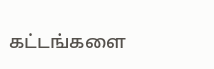கட்டங்களை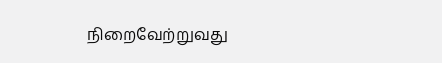நிறைவேற்றுவது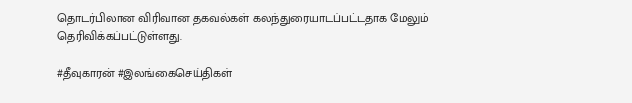தொடர்பிலான விரிவான தகவல்கள் கலந்துரையாடப்பட்டதாக மேலும் தெரிவிக்கப்பட்டுள்ளது.

#தீவுகாரன் #இலங்கைசெய்திகள்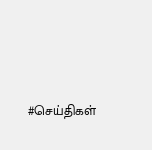#செய்திகள்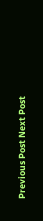Previous Post Next Post